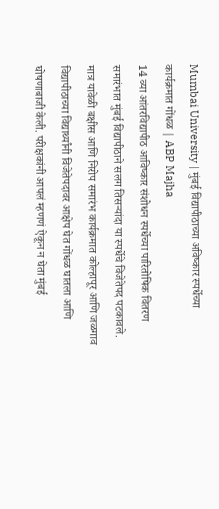Mumbai University | मुंबई विद्यापीठाच्या अविष्कार स्पर्धेच्या कार्यक्रमात गोंधळ | ABP Majha
14 व्या आंतरविद्यापीठ आविष्कार संशोधन स्पर्धेच्या पारितोषिक वितरण समारंभात मुंबई विद्यापीठाने सलग तिसऱ्यांदा या स्पर्धेचे विजेतेपद पटकावले. मात्र यावेळी बक्षीस आणि निरोप समारंभ कार्यक्रमात कोल्हापूर आणि जळगाव विद्यापीठाच्या विद्यार्थ्यांनी विजेतेपदावर आक्षेप घेत गोंधळ घातला आणि घोषणाबाजी केली. परीक्षकांनी आपलं म्हणणं ऐकून न घेता मुंबई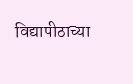विद्यापीठाच्या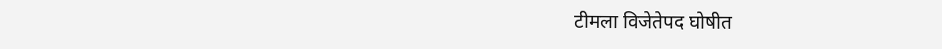टीमला विजेतेपद घोषीत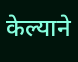केल्याने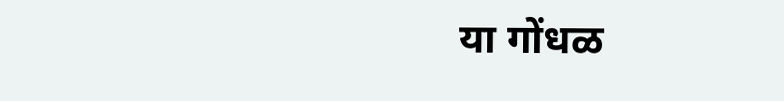या गोंधळ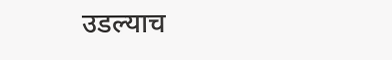उडल्याच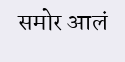समोर आलं